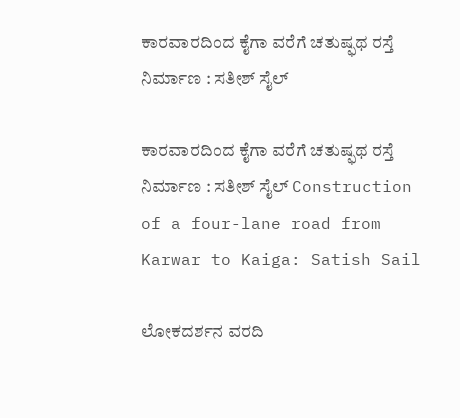ಕಾರವಾರದಿಂದ ಕೈಗಾ ವರೆಗೆ ಚತುಷ್ಫಥ ರಸ್ತೆ ನಿರ್ಮಾಣ : ಸತೀಶ್ ಸೈಲ್‌

ಕಾರವಾರದಿಂದ ಕೈಗಾ ವರೆಗೆ ಚತುಷ್ಫಥ ರಸ್ತೆ ನಿರ್ಮಾಣ : ಸತೀಶ್ ಸೈಲ್‌ Construction of a four-lane road from Karwar to Kaiga: Satish Sail

ಲೋಕದರ್ಶನ ವರದಿ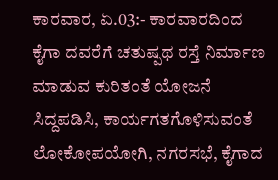ಕಾರವಾರ, ಏ.03:- ಕಾರವಾರದಿಂದ ಕೈಗಾ ದವರೆಗೆ ಚತುಷ್ಪಥ ರಸ್ತೆ ನಿರ್ಮಾಣ ಮಾಡುವ ಕುರಿತಂತೆ ಯೋಜನೆ ಸಿದ್ದಪಡಿಸಿ, ಕಾರ್ಯಗತಗೊಳಿಸುವಂತೆ ಲೋಕೋಪಯೋಗಿ, ನಗರಸಭೆ, ಕೈಗಾದ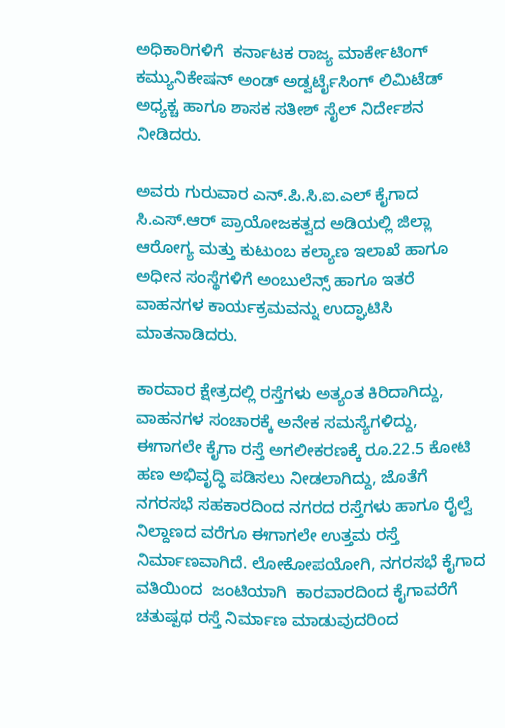ಅಧಿಕಾರಿಗಳಿಗೆ  ಕರ್ನಾಟಕ ರಾಜ್ಯ ಮಾರ್ಕೇಟಿಂಗ್ ಕಮ್ಯುನಿಕೇಷನ್ ಅಂಡ್ ಅಡ್ವರ್ಟೈಸಿಂಗ್ ಲಿಮಿಟೆಡ್ ಅಧ್ಯಕ್ಚ ಹಾಗೂ ಶಾಸಕ ಸತೀಶ್ ಸೈಲ್ ನಿರ್ದೇಶನ ನೀಡಿದರು.

ಅವರು ಗುರುವಾರ ಎನ್‌.ಪಿ.ಸಿ.ಐ.ಎಲ್ ಕೈಗಾದ ಸಿ.ಎಸ್‌.ಆರ್ ಪ್ರಾಯೋಜಕತ್ವದ ಅಡಿಯಲ್ಲಿ ಜಿಲ್ಲಾ ಆರೋಗ್ಯ ಮತ್ತು ಕುಟುಂಬ ಕಲ್ಯಾಣ ಇಲಾಖೆ ಹಾಗೂ ಅಧೀನ ಸಂಸ್ಥೆಗಳಿಗೆ ಅಂಬುಲೆನ್ಸ್‌ ಹಾಗೂ ಇತರೆ ವಾಹನಗಳ ಕಾರ್ಯಕ್ರಮವನ್ನು ಉದ್ಘಾಟಿಸಿ ಮಾತನಾಡಿದರು.

ಕಾರವಾರ ಕ್ಷೇತ್ರದಲ್ಲಿ ರಸ್ತೆಗಳು ಅತ್ಯಂತ ಕಿರಿದಾಗಿದ್ದು, ವಾಹನಗಳ ಸಂಚಾರಕ್ಕೆ ಅನೇಕ ಸಮಸ್ಯೆಗಳಿದ್ದು, ಈಗಾಗಲೇ ಕೈಗಾ ರಸ್ತೆ ಅಗಲೀಕರಣಕ್ಕೆ ರೂ.22.5 ಕೋಟಿ ಹಣ ಅಭಿವೃದ್ಧಿ ಪಡಿಸಲು ನೀಡಲಾಗಿದ್ದು, ಜೊತೆಗೆ  ನಗರಸಭೆ ಸಹಕಾರದಿಂದ ನಗರದ ರಸ್ತೆಗಳು ಹಾಗೂ ರೈಲ್ವೆ ನಿಲ್ದಾಣದ ವರೆಗೂ ಈಗಾಗಲೇ ಉತ್ತಮ ರಸ್ತೆ ನಿರ್ಮಾಣವಾಗಿದೆ. ಲೋಕೋಪಯೋಗಿ, ನಗರಸಭೆ ಕೈಗಾದ ವತಿಯಿಂದ  ಜಂಟಿಯಾಗಿ  ಕಾರವಾರದಿಂದ ಕೈಗಾವರೆಗೆ ಚತುಷ್ಪಥ ರಸ್ತೆ ನಿರ್ಮಾಣ ಮಾಡುವುದರಿಂದ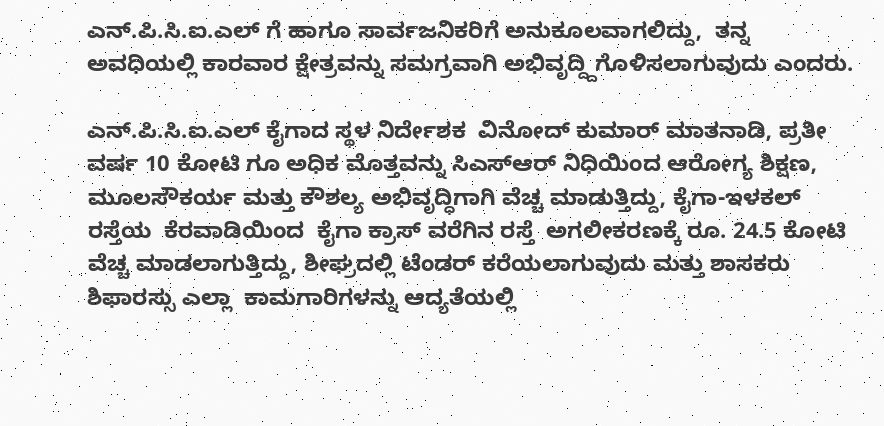ಎನ್‌.ಪಿ.ಸಿ.ಐ.ಎಲ್ ಗೆ ಹಾಗೂ ಸಾರ್ವಜನಿಕರಿಗೆ ಅನುಕೂಲವಾಗಲಿದ್ದು,  ತನ್ನ ಅವಧಿಯಲ್ಲಿ ಕಾರವಾರ ಕ್ಷೇತ್ರವನ್ನು ಸಮಗ್ರವಾಗಿ ಅಭಿವೃದ್ದ್ದಿಗೊಳಿಸಲಾಗುವುದು ಎಂದರು.

ಎನ್‌.ಪಿ.ಸಿ.ಐ.ಎಲ್ ಕೈಗಾದ ಸ್ಥಳ ನಿರ್ದೇಶಕ  ವಿನೋದ್ ಕುಮಾರ್ ಮಾತನಾಡಿ, ಪ್ರತೀ ವರ್ಷ 10 ಕೋಟಿ ಗೂ ಅಧಿಕ ಮೊತ್ತವನ್ನು ಸಿಎಸ್‌ಆರ್ ನಿಧಿಯಿಂದ ಆರೋಗ್ಯ ಶಿಕ್ಷಣ, ಮೂಲಸೌಕರ್ಯ ಮತ್ತು ಕೌಶಲ್ಯ ಅಭಿವೃದ್ಧಿಗಾಗಿ ವೆಚ್ಚ ಮಾಡುತ್ತಿದ್ದು, ಕೈಗಾ-ಇಳಕಲ್ ರಸ್ತೆಯ  ಕೆರವಾಡಿಯಿಂದ  ಕೈಗಾ ಕ್ರಾಸ್ ವರೆಗಿನ ರಸ್ತೆ  ಅಗಲೀಕರಣಕ್ಕೆ ರೂ. 24.5 ಕೋಟಿ ವೆಚ್ಚ ಮಾಡಲಾಗುತ್ತಿದ್ದು, ಶೀಘ್ರದಲ್ಲಿ ಟೆಂಡರ್ ಕರೆಯಲಾಗುವುದು ಮತ್ತು ಶಾಸಕರು ಶಿಫಾರಸ್ಸು ಎಲ್ಲಾ  ಕಾಮಗಾರಿಗಳನ್ನು ಆದ್ಯತೆಯಲ್ಲಿ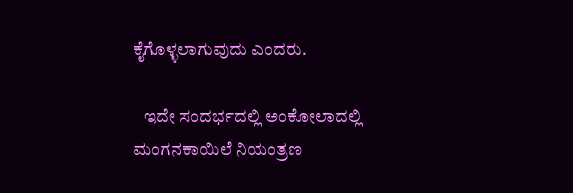ಕೈಗೊಳ್ಳಲಾಗುವುದು ಎಂದರು.

   ಇದೇ ಸಂದರ್ಭದಲ್ಲಿ ಅಂಕೋಲಾದಲ್ಲಿ ಮಂಗನಕಾಯಿಲೆ ನಿಯಂತ್ರಣ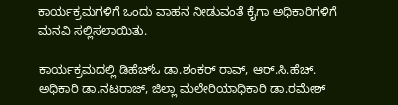ಕಾರ್ಯಕ್ರಮಗಳಿಗೆ ಒಂದು ವಾಹನ ನೀಡುವಂತೆ ಕೈಗಾ ಅಧಿಕಾರಿಗಳಿಗೆ ಮನವಿ ಸಲ್ಲಿಸಲಾಯಿತು.

ಕಾರ್ಯಕ್ರಮದಲ್ಲಿ ಡಿಹೆಚ್‌ಓ ಡಾ.ಶಂಕರ್ ರಾವ್, ಆರ್‌.ಸಿ.ಹೆಚ್‌. ಅಧಿಕಾರಿ ಡಾ.ನಟರಾಜ್, ಜಿಲ್ಲಾ ಮಲೇರಿಯಾಧಿಕಾರಿ ಡಾ.ರಮೇಶ್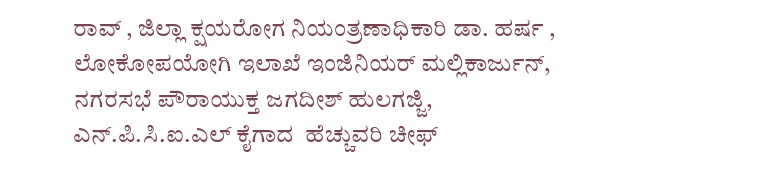ರಾವ್ , ಜಿಲ್ಲಾ ಕ್ಷಯರೋಗ ನಿಯಂತ್ರಣಾಧಿಕಾರಿ ಡಾ. ಹರ್ಷ , ಲೋಕೋಪಯೋಗಿ ಇಲಾಖೆ ಇಂಜಿನಿಯರ್ ಮಲ್ಲಿಕಾರ್ಜುನ್, ನಗರಸಭೆ ಪೌರಾಯುಕ್ತ ಜಗದೀಶ್ ಹುಲಗಜ್ಜಿ, ಎನ್‌.ಪಿ.ಸಿ.ಐ.ಎಲ್ ಕೈಗಾದ  ಹೆಚ್ಚುವರಿ ಚೀಫ್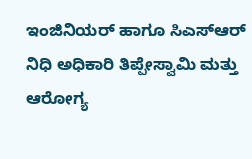ಇಂಜಿನಿಯರ್ ಹಾಗೂ ಸಿಎಸ್‌ಆರ್ ನಿಧಿ ಅಧಿಕಾರಿ ತಿಪ್ಪೇಸ್ವಾಮಿ ಮತ್ತು ಆರೋಗ್ಯ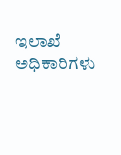ಇಲಾಖೆ ಅಧಿಕಾರಿಗಳು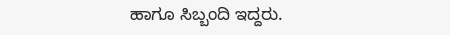ಹಾಗೂ ಸಿಬ್ಬಂದಿ ಇದ್ದರು.